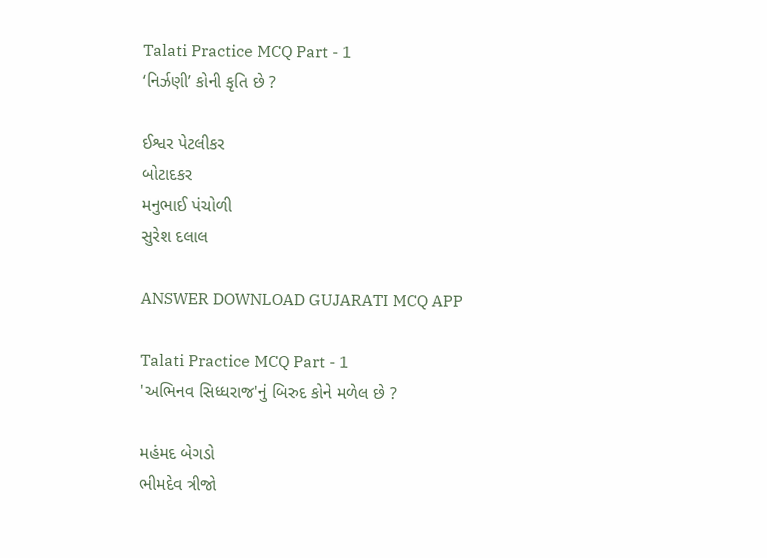Talati Practice MCQ Part - 1
‘નિર્ઝણી’ કોની કૃતિ છે ?

ઈશ્વર પેટલીકર
બોટાદકર
મનુભાઈ પંચોળી
સુરેશ દલાલ

ANSWER DOWNLOAD GUJARATI MCQ APP

Talati Practice MCQ Part - 1
'અભિનવ સિધ્ધરાજ'નું બિરુદ કોને મળેલ છે ?

મહંમદ બેગડો
ભીમદેવ ત્રીજો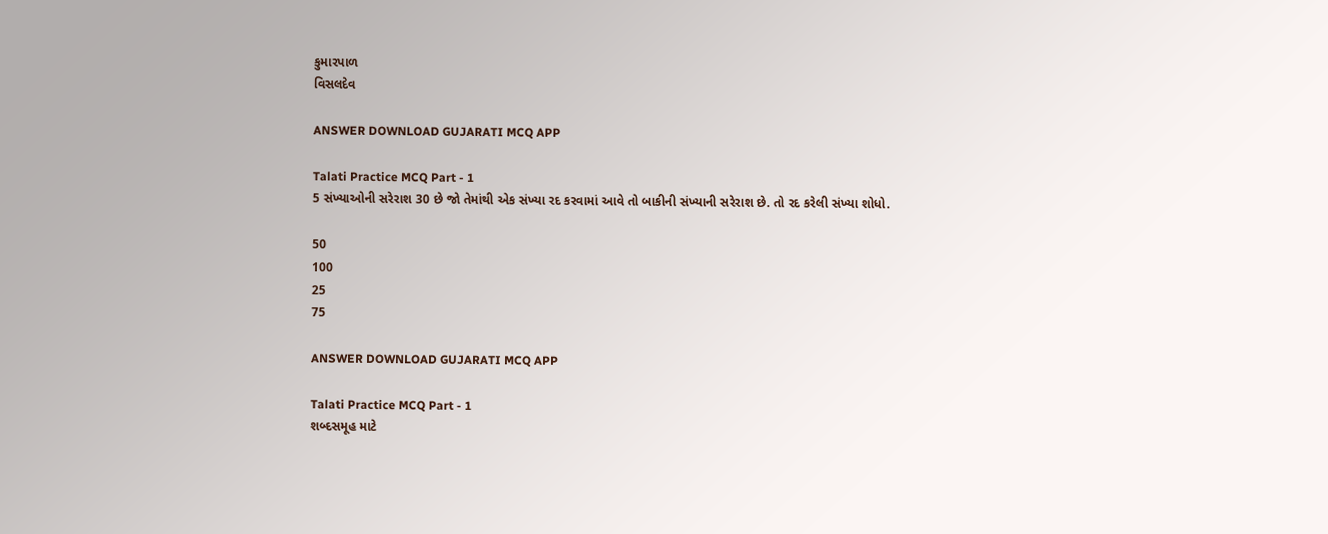કુમારપાળ
વિસલદેવ

ANSWER DOWNLOAD GUJARATI MCQ APP

Talati Practice MCQ Part - 1
5 સંખ્યાઓની સરેરાશ 30 છે જો તેમાંથી એક સંખ્યા રદ કરવામાં આવે તો બાકીની સંખ્યાની સરેરાશ છે. તો રદ કરેલી સંખ્યા શોધો.

50
100
25
75

ANSWER DOWNLOAD GUJARATI MCQ APP

Talati Practice MCQ Part - 1
શબ્દસમૂહ માટે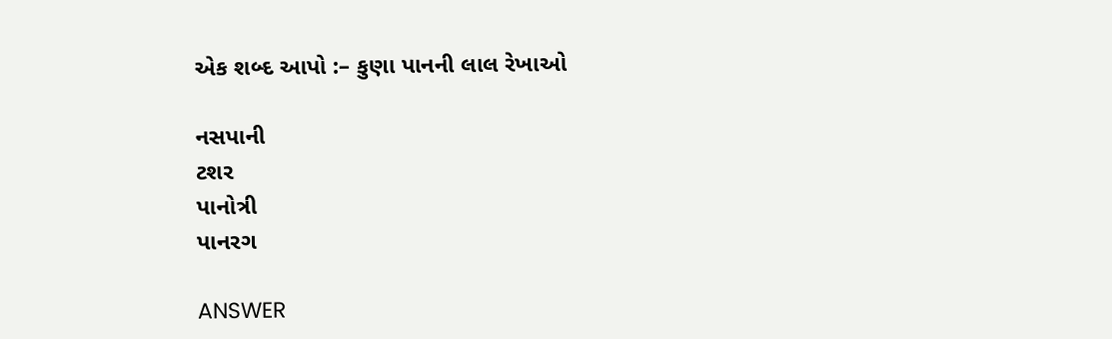એક શબ્દ આપો :– કુણા પાનની લાલ રેખાઓ

નસપાની
ટશર
પાનોત્રી
પાનરગ

ANSWER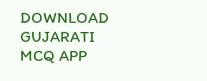DOWNLOAD GUJARATI MCQ APP